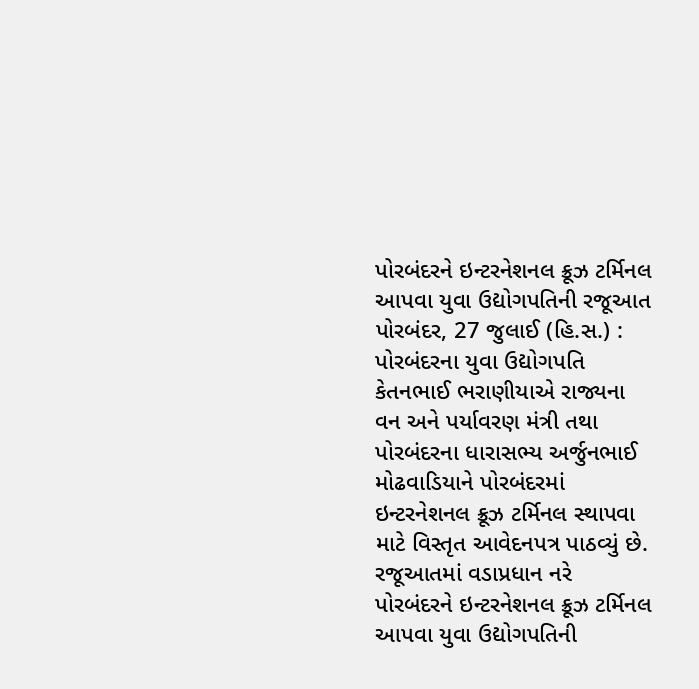પોરબંદરને ઇન્ટરનેશનલ ક્રૂઝ ટર્મિનલ આપવા યુવા ઉદ્યોગપતિની રજૂઆત
પોરબંદર, 27 જુલાઈ (હિ.સ.) : પોરબંદરના યુવા ઉદ્યોગપતિ કેતનભાઈ ભરાણીયાએ રાજ્યના વન અને પર્યાવરણ મંત્રી તથા પોરબંદરના ધારાસભ્ય અર્જુનભાઈ મોઢવાડિયાને પોરબંદરમાં ઇન્ટરનેશનલ ક્રૂઝ ટર્મિનલ સ્થાપવા માટે વિસ્તૃત આવેદનપત્ર પાઠવ્યું છે. રજૂઆતમાં વડાપ્રધાન નરે
પોરબંદરને ઇન્ટરનેશનલ ક્રૂઝ ટર્મિનલ આપવા યુવા ઉદ્યોગપતિની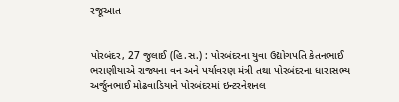રજૂઆત


પોરબંદર, 27 જુલાઈ (હિ.સ.) : પોરબંદરના યુવા ઉદ્યોગપતિ કેતનભાઈ ભરાણીયાએ રાજ્યના વન અને પર્યાવરણ મંત્રી તથા પોરબંદરના ધારાસભ્ય અર્જુનભાઈ મોઢવાડિયાને પોરબંદરમાં ઇન્ટરનેશનલ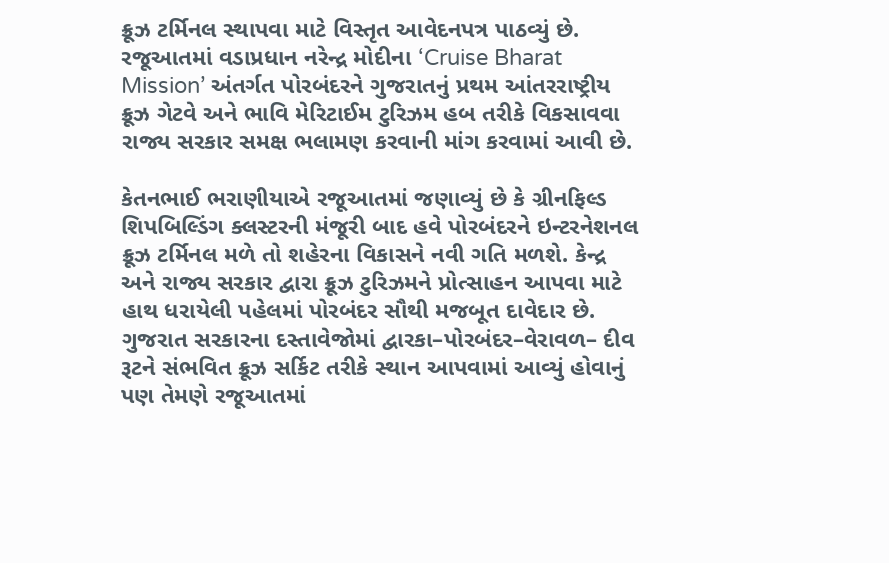ક્રૂઝ ટર્મિનલ સ્થાપવા માટે વિસ્તૃત આવેદનપત્ર પાઠવ્યું છે. રજૂઆતમાં વડાપ્રધાન નરેન્દ્ર મોદીના ‘Cruise Bharat Mission’ અંતર્ગત પોરબંદરને ગુજરાતનું પ્રથમ આંતરરાષ્ટ્રીય ક્રૂઝ ગેટવે અને ભાવિ મેરિટાઈમ ટુરિઝમ હબ તરીકે વિકસાવવા રાજ્ય સરકાર સમક્ષ ભલામણ કરવાની માંગ કરવામાં આવી છે.

કેતનભાઈ ભરાણીયાએ રજૂઆતમાં જણાવ્યું છે કે ગ્રીનફિલ્ડ શિપબિલ્ડિંગ ક્લસ્ટરની મંજૂરી બાદ હવે પોરબંદરને ઇન્ટરનેશનલ ક્રૂઝ ટર્મિનલ મળે તો શહેરના વિકાસને નવી ગતિ મળશે. કેન્દ્ર અને રાજ્ય સરકાર દ્વારા ક્રૂઝ ટુરિઝમને પ્રોત્સાહન આપવા માટે હાથ ધરાયેલી પહેલમાં પોરબંદર સૌથી મજબૂત દાવેદાર છે. ગુજરાત સરકારના દસ્તાવેજોમાં દ્વારકા–પોરબંદર–વેરાવળ– દીવ રૂટને સંભવિત ક્રૂઝ સર્કિટ તરીકે સ્થાન આપવામાં આવ્યું હોવાનું પણ તેમણે રજૂઆતમાં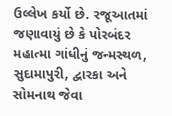ઉલ્લેખ કર્યો છે. રજૂઆતમાં જણાવાયું છે કે પોરબંદર મહાત્મા ગાંધીનું જન્મસ્થળ, સુદામાપુરી, દ્વારકા અને સોમનાથ જેવા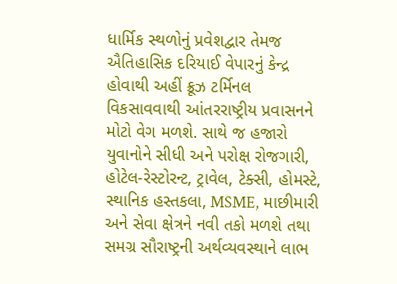ધાર્મિક સ્થળોનું પ્રવેશદ્વાર તેમજ ઐતિહાસિક દરિયાઈ વેપારનું કેન્દ્ર હોવાથી અહીં ક્રૂઝ ટર્મિનલ વિકસાવવાથી આંતરરાષ્ટ્રીય પ્રવાસનને મોટો વેગ મળશે. સાથે જ હજારો યુવાનોને સીધી અને પરોક્ષ રોજગારી, હોટેલ-રેસ્ટોરન્ટ, ટ્રાવેલ, ટેક્સી, હોમસ્ટે, સ્થાનિક હસ્તકલા, MSME, માછીમારી અને સેવા ક્ષેત્રને નવી તકો મળશે તથા સમગ્ર સૌરાષ્ટ્રની અર્થવ્યવસ્થાને લાભ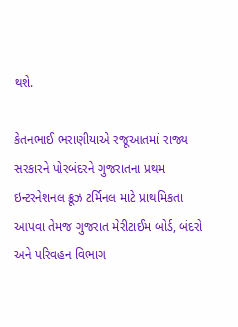થશે.

કેતનભાઈ ભરાણીયાએ રજૂઆતમાં રાજ્ય સરકારને પોરબંદરને ગુજરાતના પ્રથમ ઇન્ટરનેશનલ ક્રૂઝ ટર્મિનલ માટે પ્રાથમિકતા આપવા તેમજ ગુજરાત મેરીટાઈમ બોર્ડ, બંદરો અને પરિવહન વિભાગ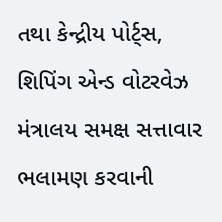તથા કેન્દ્રીય પોર્ટ્સ, શિપિંગ એન્ડ વોટરવેઝ મંત્રાલય સમક્ષ સત્તાવાર ભલામણ કરવાની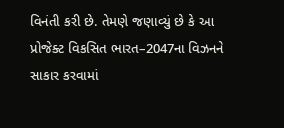વિનંતી કરી છે. તેમણે જણાવ્યું છે કે આ પ્રોજેક્ટ વિકસિત ભારત–2047ના વિઝનને સાકાર કરવામાં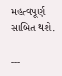મહત્વપૂર્ણ સાબિત થશે.

---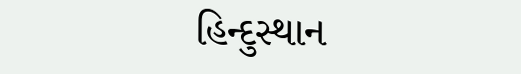હિન્દુસ્થાન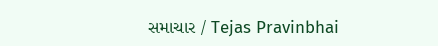સમાચાર / Tejas Pravinbhai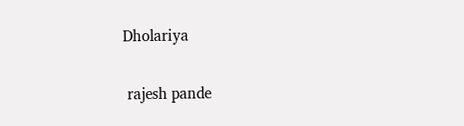Dholariya


 rajesh pande